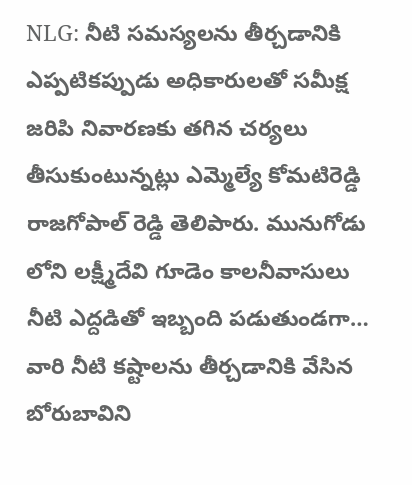NLG: నీటి సమస్యలను తీర్చడానికి ఎప్పటికప్పుడు అధికారులతో సమీక్ష జరిపి నివారణకు తగిన చర్యలు తీసుకుంటున్నట్లు ఎమ్మెల్యే కోమటిరెడ్డి రాజగోపాల్ రెడ్డి తెలిపారు. మునుగోడు లోని లక్ష్మీదేవి గూడెం కాలనీవాసులు నీటి ఎద్దడితో ఇబ్బంది పడుతుండగా… వారి నీటి కష్టాలను తీర్చడానికి వేసిన బోరుబావిని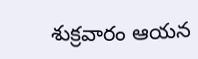శుక్రవారం ఆయన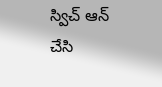స్విచ్ ఆన్ చేసి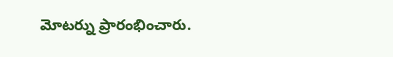మోటర్ను ప్రారంభించారు.